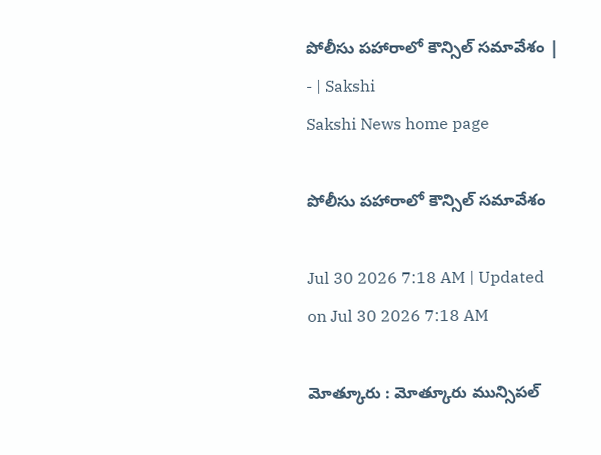పోలీసు పహారాలో కౌన్సిల్‌ సమావేశం | - | Sakshi
Sakshi News home page

పోలీసు పహారాలో కౌన్సిల్‌ సమావేశం

Jul 30 2026 7:18 AM | Updated on Jul 30 2026 7:18 AM

మోత్కూరు : మోత్కూరు మున్సిపల్‌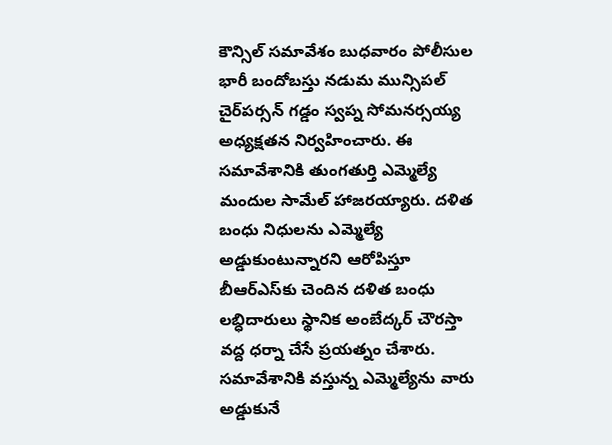కౌన్సిల్‌ సమావేశం బుధవారం పోలీసుల భారీ బందోబస్తు నడుమ మున్సిపల్‌ చైర్‌పర్సన్‌ గడ్డం స్వప్న సోమనర్సయ్య అధ్యక్షతన నిర్వహించారు. ఈ సమావేశానికి తుంగతుర్తి ఎమ్మెల్యే మందుల సామేల్‌ హాజరయ్యారు. దళిత బంధు నిధులను ఎమ్మెల్యే అడ్డుకుంటున్నారని ఆరోపిస్తూ బీఆర్‌ఎస్‌కు చెందిన దళిత బంధు లబ్ధిదారులు స్థానిక అంబేద్కర్‌ చౌరస్తా వద్ద ధర్నా చేసే ప్రయత్నం చేశారు. సమావేశానికి వస్తున్న ఎమ్మెల్యేను వారు అడ్డుకునే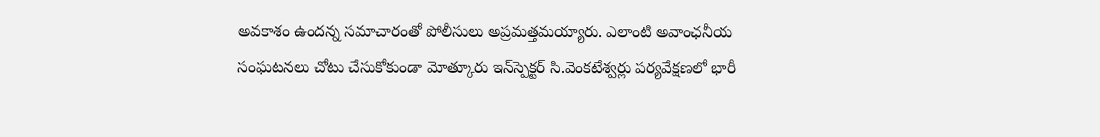అవకాశం ఉందన్న సమాచారంతో పోలీసులు అప్రమత్తమయ్యారు. ఎలాంటి అవాంఛనీయ సంఘటనలు చోటు చేసుకోకుండా మోత్కూరు ఇన్‌స్పెక్టర్‌ సి.వెంకటేశ్వర్లు పర్యవేక్షణలో భారీ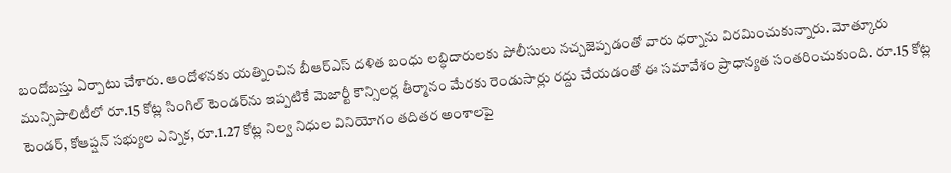బందోబస్తు ఏర్పాటు చేశారు. ఆందోళనకు యత్నించిన బీఆర్‌ఎస్‌ దళిత బంధు లబ్ధిదారులకు పోలీసులు నచ్చజెప్పడంతో వారు ధర్నాను విరమించుకున్నారు. మోత్కూరు మున్సిపాలిటీలో రూ.15 కోట్ల సింగిల్‌ టెండర్‌ను ఇప్పటికే మెజార్టీ కౌన్సిలర్ల తీర్మానం మేరకు రెండుసార్లు రద్దు చేయడంతో ఈ సమావేశం ప్రాధాన్యత సంతరించుకుంది. రూ.15 కోట్ల టెండర్‌, కోఆప్షన్‌ సభ్యుల ఎన్నిక, రూ.1.27 కోట్ల నిల్వ నిధుల వినియోగం తదితర అంశాలపై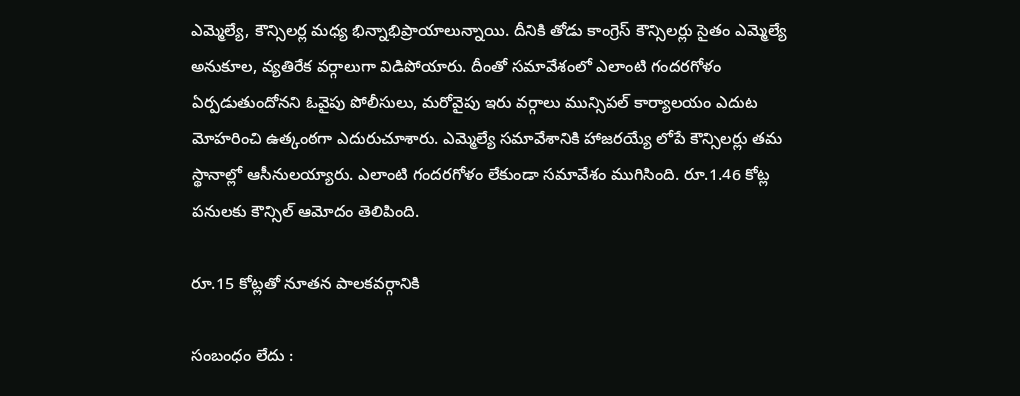ఎమ్మెల్యే, కౌన్సిలర్ల మధ్య భిన్నాభిప్రాయాలున్నాయి. దీనికి తోడు కాంగ్రెస్‌ కౌన్సిలర్లు సైతం ఎమ్మెల్యే అనుకూల, వ్యతిరేక వర్గాలుగా విడిపోయారు. దీంతో సమావేశంలో ఎలాంటి గందరగోళం ఏర్పడుతుందోనని ఓవైపు పోలీసులు, మరోవైపు ఇరు వర్గాలు మున్సిపల్‌ కార్యాలయం ఎదుట మోహరించి ఉత్కంఠగా ఎదురుచూశారు. ఎమ్మెల్యే సమావేశానికి హాజరయ్యే లోపే కౌన్సిలర్లు తమ స్థానాల్లో ఆసీనులయ్యారు. ఎలాంటి గందరగోళం లేకుండా సమావేశం ముగిసింది. రూ.1.46 కోట్ల పనులకు కౌన్సిల్‌ ఆమోదం తెలిపింది.

రూ.15 కోట్లతో నూతన పాలకవర్గానికి

సంబంధం లేదు :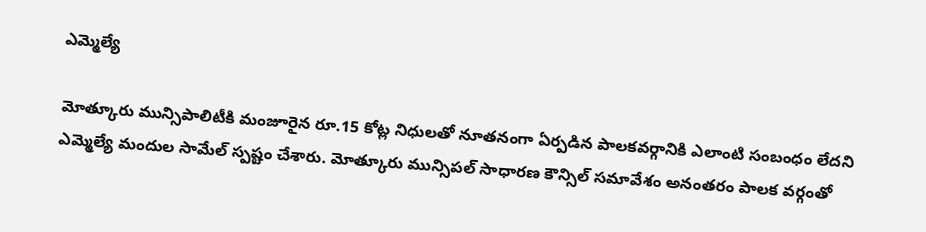ఎమ్మెల్యే

మోత్కూరు మున్సిపాలిటీకి మంజూరైన రూ.15 కోట్ల నిధులతో నూతనంగా ఏర్పడిన పాలకవర్గానికి ఎలాంటి సంబంధం లేదని ఎమ్మెల్యే మందుల సామేల్‌ స్పష్టం చేశారు. మోత్కూరు మున్సిపల్‌ సాధారణ కౌన్సిల్‌ సమావేశం అనంతరం పాలక వర్గంతో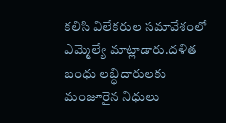కలిసి విలేకరుల సమావేశంలో ఎమ్మెల్యే మాట్లాడారు.దళిత బంధు లబ్ధిదారులకు మంజూరైన నిధులు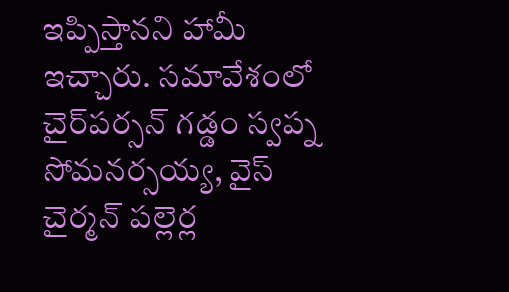ఇప్పిస్తానని హామీ ఇచ్చారు. సమావేశంలో చైర్‌పర్సన్‌ గడ్డం స్వప్న సోమనర్సయ్య, వైస్‌ చైర్మన్‌ పల్లెర్ల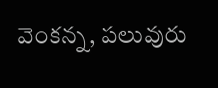వెంకన్న, పలువురు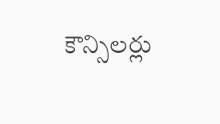కౌన్సిలర్లు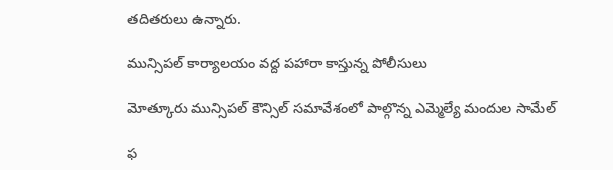తదితరులు ఉన్నారు.

మున్సిపల్‌ కార్యాలయం వద్ద పహారా కాస్తున్న పోలీసులు

మోత్కూరు మున్సిపల్‌ కౌన్సిల్‌ సమావేశంలో పాల్గొన్న ఎమ్మెల్యే మందుల సామేల్‌

ఫ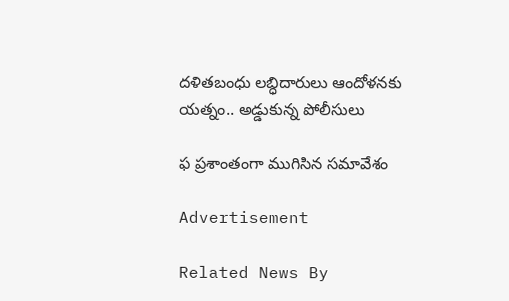దళితబంధు లబ్ధిదారులు ఆందోళనకు యత్నం.. అడ్డుకున్న పోలీసులు

ఫ ప్రశాంతంగా ముగిసిన సమావేశం

Advertisement

Related News By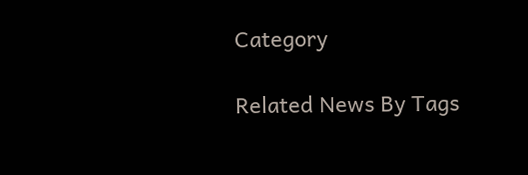Category

Related News By Tags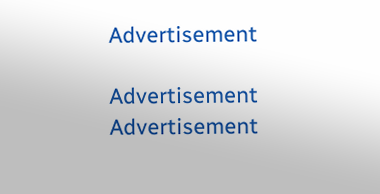Advertisement

Advertisement
Advertisement